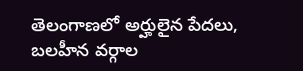తెలంగాణలో అర్హులైన పేదలు, బలహీన వర్గాల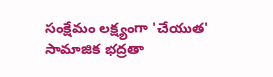సంక్షేమం లక్ష్యంగా 'చేయుత' సామాజిక భద్రతా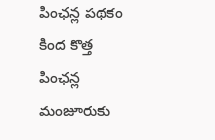పింఛన్ల పథకం కింద కొత్త పింఛన్ల మంజూరుకు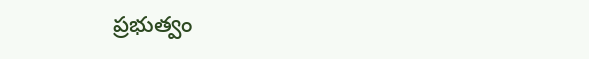ప్రభుత్వం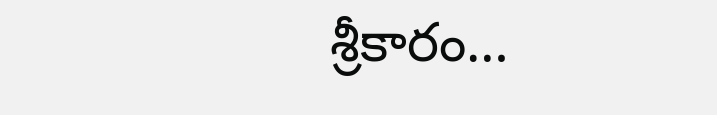శ్రీకారం…